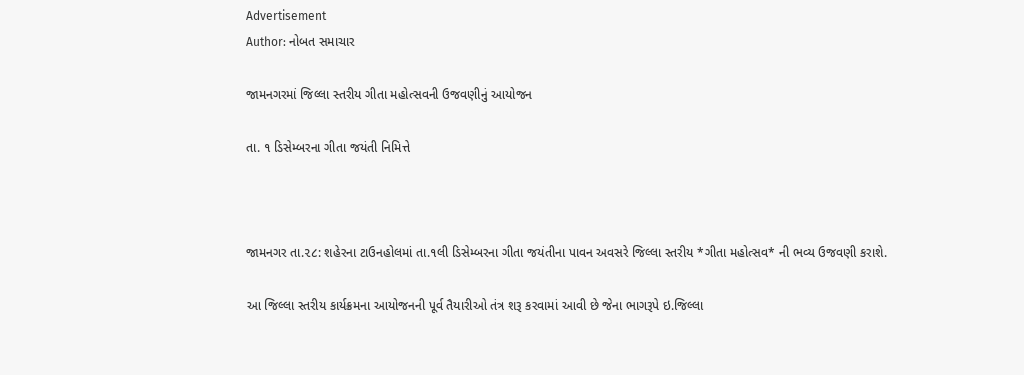Advertisement
Author: નોબત સમાચાર

જામનગરમાં જિલ્લા સ્તરીય ગીતા મહોત્સવની ઉજવણીનું આયોજન

તા. ૧ ડિસેમ્બરના ગીતા જયંતી નિમિત્તે



જામનગર તા.૨૮: શહેરના ટાઉનહોલમાં તા.૧લી ડિસેમ્બરના ગીતા જયંતીના પાવન અવસરે જિલ્લા સ્તરીય *ગીતા મહોત્સવ* ની ભવ્ય ઉજવણી કરાશે.

આ જિલ્લા સ્તરીય કાર્યક્રમના આયોજનની પૂર્વ તૈયારીઓ તંત્ર શરૂ કરવામાં આવી છે જેના ભાગરૂપે ઇ.જિલ્લા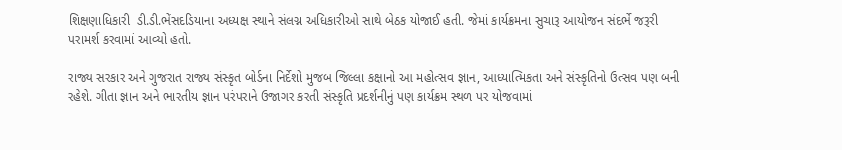શિક્ષણાધિકારી  ડી.ડી.ભેંસદડિયાના અધ્યક્ષ સ્થાને સંલગ્ન અધિકારીઓ સાથે બેઠક યોજાઈ હતી. જેમાં કાર્યક્રમના સુચારૂ આયોજન સંદર્ભે જરૂરી પરામર્શ કરવામાં આવ્યો હતો.

રાજ્ય સરકાર અને ગુજરાત રાજ્ય સંસ્કૃત બોર્ડના નિર્દેશો મુજબ જિલ્લા કક્ષાનો આ મહોત્સવ જ્ઞાન, આધ્યાત્મિકતા અને સંસ્કૃતિનો ઉત્સવ પણ બની રહેશે. ગીતા જ્ઞાન અને ભારતીય જ્ઞાન પરંપરાને ઉજાગર કરતી સંસ્કૃતિ પ્રદર્શનીનું પણ કાર્યક્રમ સ્થળ પર યોજવામાં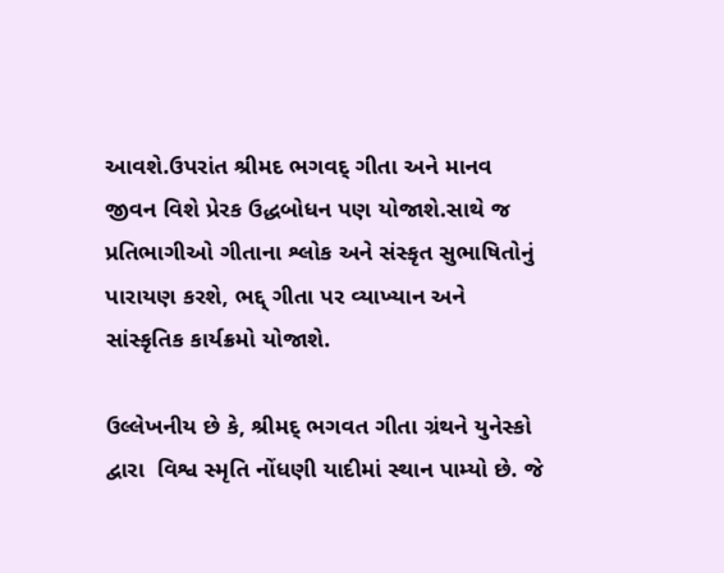આવશે.ઉપરાંત શ્રીમદ ભગવદ્ ગીતા અને માનવ જીવન વિશે પ્રેરક ઉદ્ધબોધન પણ યોજાશે.સાથે જ પ્રતિભાગીઓ ગીતાના શ્લોક અને સંસ્કૃત સુભાષિતોનું પારાયણ કરશે, ભદ્દ્ ગીતા પર વ્યાખ્યાન અને સાંસ્કૃતિક કાર્યક્રમો યોજાશે.

ઉલ્લેખનીય છે કે, શ્રીમદ્ ભગવત ગીતા ગ્રંથને યુનેસ્કો દ્વારા  વિશ્વ સ્મૃતિ નોંધણી યાદીમાં સ્થાન પામ્યો છે. જે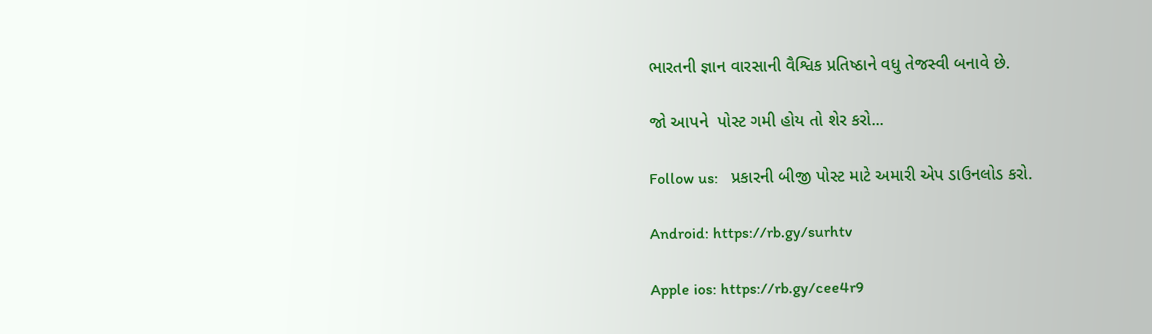ભારતની જ્ઞાન વારસાની વૈશ્વિક પ્રતિષ્ઠાને વધુ તેજસ્વી બનાવે છે.

જો આપને  પોસ્ટ ગમી હોય તો શેર કરો...

Follow us:   પ્રકારની બીજી પોસ્ટ માટે અમારી એપ ડાઉનલોડ કરો.

Android: https://rb.gy/surhtv

Apple ios: https://rb.gy/cee4r9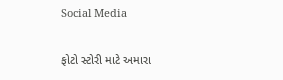Social Media

ફોટો સ્ટોરી માટે અમારા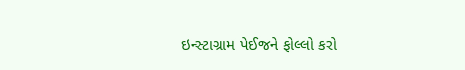ઇન્સ્ટાગ્રામ પેઈજને ફોલ્લો કરો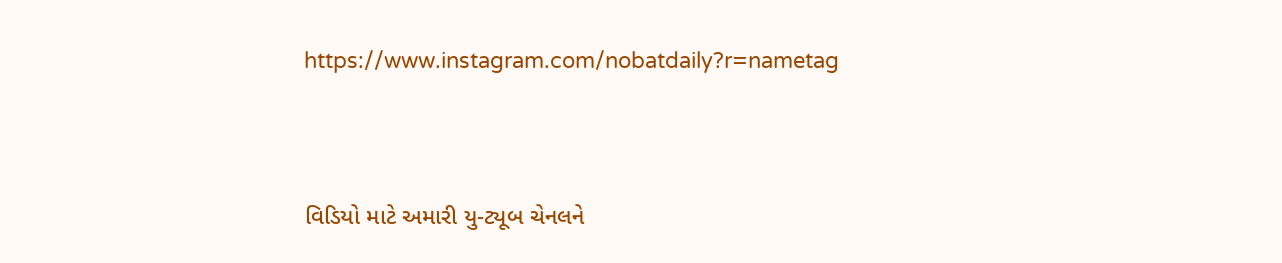https://www.instagram.com/nobatdaily?r=nametag



વિડિયો માટે અમારી યુ-ટ્યૂબ ચેનલને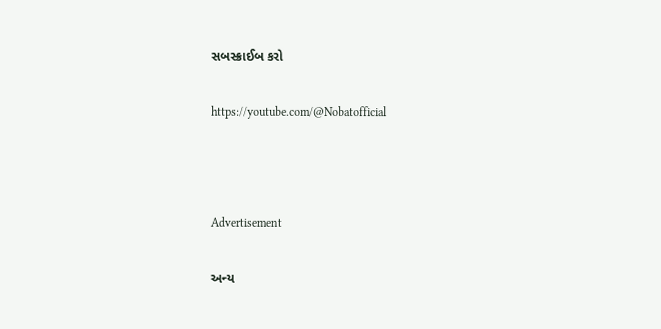સબસ્ક્રાઈબ કરો

https://youtube.com/@Nobatofficial



Advertisement

અન્ય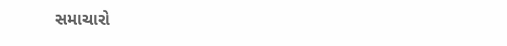સમાચારો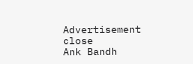Advertisement
close
Ank Bandh